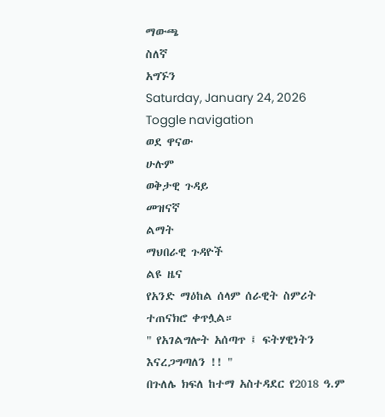ማውጫ
ስለኛ
አግኙን
Saturday, January 24, 2026
Toggle navigation
ወደ ዋናው
ሁሉም
ወቅታዊ ጉዳይ
መዝናኛ
ልማት
ማህበራዊ ጉዳዮች
ልዩ ዜና
የአንድ ማዕከል ሰላም ሰራዊት ስምሪት ተጠናክሮ ቀጥሏል።
" የአገልግሎት አሰጣጥ ፤ ፍትሃዊነትን እናረጋግጣለን !! "
በጉለሌ ክፍለ ከተማ አስተዳደር የ2018 ዓ.ም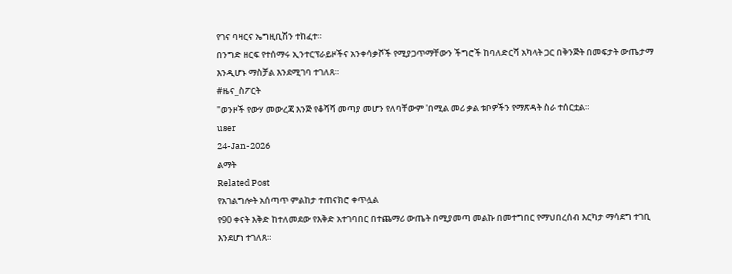የገና ባዛርና ኤግዚቢሽን ተከፈተ።
በንግድ ዘርፍ የተሰማሩ ኢንተርፕራይዞችና አንቀሳቃሾች የሚያጋጥማቸውን ችግሮች ከባለድርሻ አካላት ጋር በቅንጅት በመፍታት ውጤታማ እንዲሆኑ ማስቻል እንደሚገባ ተገለጸ።
#ዜና_ስፖርት
"ወንዞች የውሃ መውረጃ እንጅ የቆሻሻ መጣያ መሆን የለባቸውም 'በሚል መሪ ቃል ቱቦዎችን የማጽዳት ስራ ተሰርቷል።
user
24-Jan-2026
ልማት
Related Post
የአገልግሎት አሰጣጥ ምልከታ ተጠናክሮ ቀጥሏል
የ90 ቀናት እቅድ ከተለመደው የእቅድ አተገባበር በተጨማሪ ውጤት በሚያመጣ መልኩ በመተግበር የማህበረሰብ እርካታ ማሳደግ ተገቢ እንደሆነ ተገለጸ።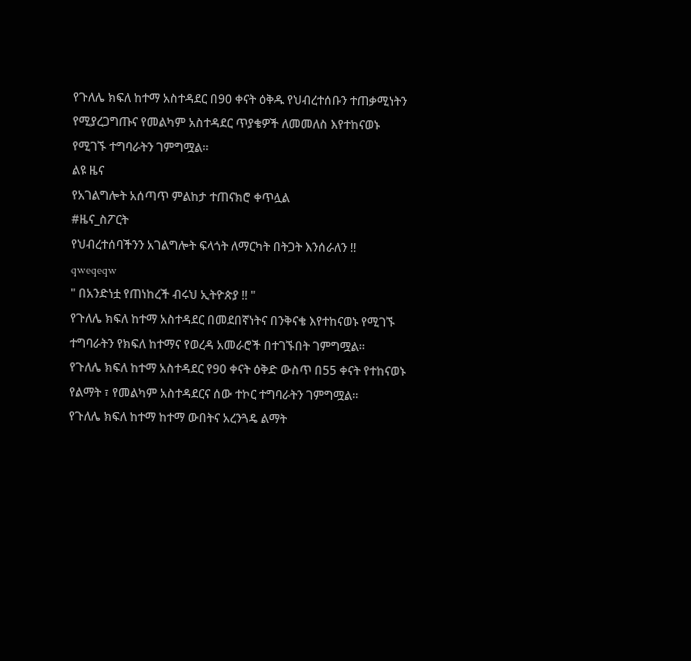የጉለሌ ክፍለ ከተማ አስተዳደር በ90 ቀናት ዕቅዱ የህብረተሰቡን ተጠቃሚነትን የሚያረጋግጡና የመልካም አስተዳደር ጥያቄዎች ለመመለስ እየተከናወኑ የሚገኙ ተግባራትን ገምግሟል።
ልዩ ዜና
የአገልግሎት አሰጣጥ ምልከታ ተጠናክሮ ቀጥሏል
#ዜና_ስፖርት
የህብረተሰባችንን አገልግሎት ፍላጎት ለማርካት በትጋት እንሰራለን !!
qweqeqw
" በአንድነቷ የጠነከረች ብሩህ ኢትዮጵያ !! "
የጉለሌ ክፍለ ከተማ አስተዳደር በመደበኛነትና በንቅናቄ እየተከናወኑ የሚገኙ ተግባራትን የክፍለ ከተማና የወረዳ አመራሮች በተገኙበት ገምግሟል።
የጉለሌ ክፍለ ከተማ አስተዳደር የ90 ቀናት ዕቅድ ውስጥ በ55 ቀናት የተከናወኑ የልማት ፣ የመልካም አስተዳደርና ሰው ተኮር ተግባራትን ገምግሟል።
የጉለሌ ክፍለ ከተማ ከተማ ውበትና አረንጓዴ ልማት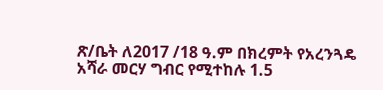ጽ/ቤት ለ2017 /18 ዓ.ም በክረምት የአረንጓዴ አሻራ መርሃ ግብር የሚተከሉ 1.5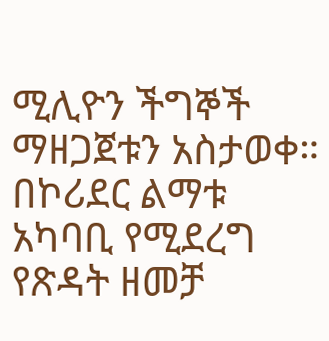ሚሊዮን ችግኞች ማዘጋጀቱን አስታወቀ።
በኮሪደር ልማቱ አካባቢ የሚደረግ የጽዳት ዘመቻ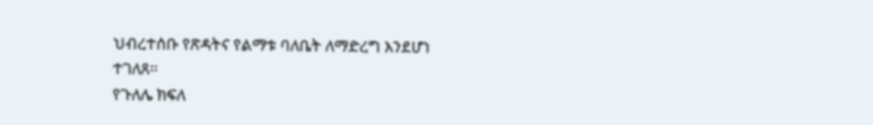ህብረተሰቡ የጽዳትና የልማቱ ባለቤት ለማድረግ እንደሆነ ተገለጸ።
የጉለሌ ክፍለ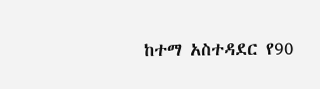ከተማ አስተዳደር የ90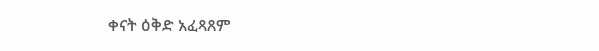ቀናት ዕቅድ አፈጻጸም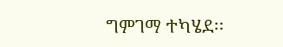ግምገማ ተካሄደ፡፡